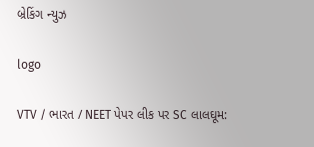બ્રેકિંગ ન્યુઝ

logo

VTV / ભારત / NEET પેપર લીક પર SC લાલઘૂમ: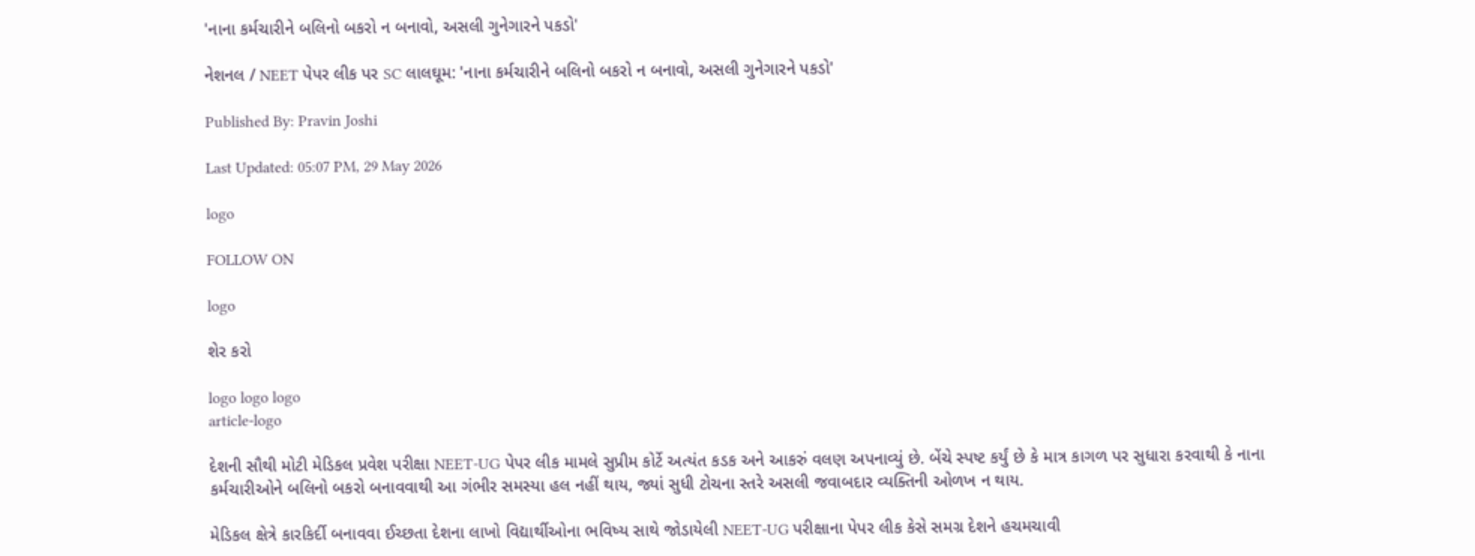'નાના કર્મચારીને બલિનો બકરો ન બનાવો, અસલી ગુનેગારને પકડો'

નેશનલ / NEET પેપર લીક પર SC લાલઘૂમ: 'નાના કર્મચારીને બલિનો બકરો ન બનાવો, અસલી ગુનેગારને પકડો'

Published By: Pravin Joshi

Last Updated: 05:07 PM, 29 May 2026

logo

FOLLOW ON

logo

શેર કરો

logo logo logo
article-logo

દેશની સૌથી મોટી મેડિકલ પ્રવેશ પરીક્ષા NEET-UG પેપર લીક મામલે સુપ્રીમ કોર્ટે અત્યંત કડક અને આકરું વલણ અપનાવ્યું છે. બેંચે સ્પષ્ટ કર્યું છે કે માત્ર કાગળ પર સુધારા કરવાથી કે નાના કર્મચારીઓને બલિનો બકરો બનાવવાથી આ ગંભીર સમસ્યા હલ નહીં થાય, જ્યાં સુધી ટોચના સ્તરે અસલી જવાબદાર વ્યક્તિની ઓળખ ન થાય.

મેડિકલ ક્ષેત્રે કારકિર્દી બનાવવા ઈચ્છતા દેશના લાખો વિદ્યાર્થીઓના ભવિષ્ય સાથે જોડાયેલી NEET-UG પરીક્ષાના પેપર લીક કેસે સમગ્ર દેશને હચમચાવી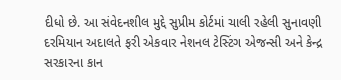દીધો છે. આ સંવેદનશીલ મુદ્દે સુપ્રીમ કોર્ટમાં ચાલી રહેલી સુનાવણી દરમિયાન અદાલતે ફરી એકવાર નેશનલ ટેસ્ટિંગ એજન્સી અને કેન્દ્ર સરકારના કાન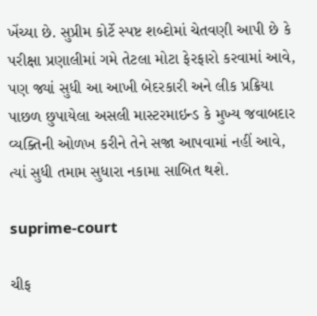ખેંચ્યા છે. સુપ્રીમ કોર્ટે સ્પષ્ટ શબ્દોમાં ચેતવણી આપી છે કે પરીક્ષા પ્રણાલીમાં ગમે તેટલા મોટા ફેરફારો કરવામાં આવે, પણ જ્યાં સુધી આ આખી બેદરકારી અને લીક પ્રક્રિયા પાછળ છુપાયેલા અસલી માસ્ટરમાઇન્ડ કે મુખ્ય જવાબદાર વ્યક્તિની ઓળખ કરીને તેને સજા આપવામાં નહીં આવે, ત્યાં સુધી તમામ સુધારા નકામા સાબિત થશે.

suprime-court

ચીફ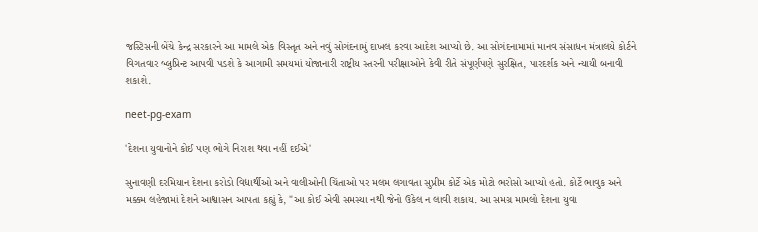જસ્ટિસની બેંચે કેન્દ્ર સરકારને આ મામલે એક વિસ્તૃત અને નવું સોગંદનામું દાખલ કરવા આદેશ આપ્યો છે. આ સોગંદનામામાં માનવ સંસાધન મંત્રાલયે કોર્ટને વિગતવાર બ્લુપ્રિન્ટ આપવી પડશે કે આગામી સમયમાં યોજાનારી રાષ્ટ્રીય સ્તરની પરીક્ષાઓને કેવી રીતે સંપૂર્ણપણે સુરક્ષિત, પારદર્શક અને ન્યાયી બનાવી શકાશે.

neet-pg-exam

'દેશના યુવાનોને કોઈ પણ ભોગે નિરાશ થવા નહીં દઈએ'

સુનાવણી દરમિયાન દેશના કરોડો વિદ્યાર્થીઓ અને વાલીઓની ચિંતાઓ પર મલમ લગાવતા સુપ્રીમ કોર્ટે એક મોટો ભરોસો આપ્યો હતો. કોર્ટે ભાવુક અને મક્કમ લહેજામાં દેશને આશ્વાસન આપતા કહ્યું કે, "આ કોઈ એવી સમસ્યા નથી જેનો ઉકેલ ન લાવી શકાય. આ સમગ્ર મામલો દેશના યુવા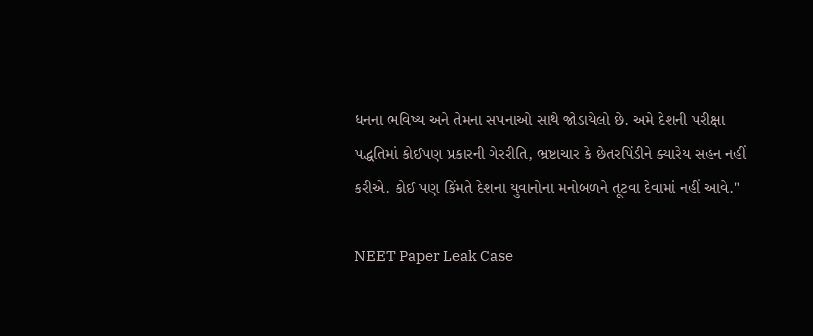ધનના ભવિષ્ય અને તેમના સપનાઓ સાથે જોડાયેલો છે. અમે દેશની પરીક્ષા પદ્ધતિમાં કોઈપણ પ્રકારની ગેરરીતિ, ભ્રષ્ટાચાર કે છેતરપિંડીને ક્યારેય સહન નહીં કરીએ. કોઈ પણ કિંમતે દેશના યુવાનોના મનોબળને તૂટવા દેવામાં નહીં આવે."

NEET Paper Leak Case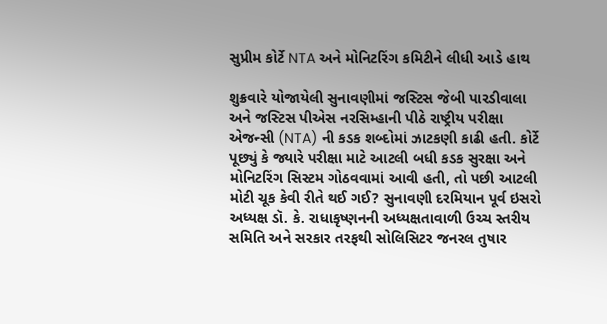સુપ્રીમ કોર્ટે NTA અને મોનિટરિંગ કમિટીને લીધી આડે હાથ

શુક્રવારે યોજાયેલી સુનાવણીમાં જસ્ટિસ જેબી પારડીવાલા અને જસ્ટિસ પીએસ નરસિમ્હાની પીઠે રાષ્ટ્રીય પરીક્ષા એજન્સી (NTA) ની કડક શબ્દોમાં ઝાટકણી કાઢી હતી. કોર્ટે પૂછ્યું કે જ્યારે પરીક્ષા માટે આટલી બધી કડક સુરક્ષા અને મોનિટરિંગ સિસ્ટમ ગોઠવવામાં આવી હતી, તો પછી આટલી મોટી ચૂક કેવી રીતે થઈ ગઈ? સુનાવણી દરમિયાન પૂર્વ ઇસરો અધ્યક્ષ ડૉ. કે. રાધાકૃષ્ણનની અધ્યક્ષતાવાળી ઉચ્ચ સ્તરીય સમિતિ અને સરકાર તરફથી સોલિસિટર જનરલ તુષાર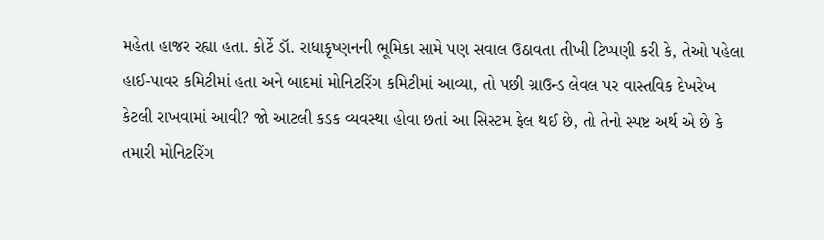મહેતા હાજર રહ્યા હતા. કોર્ટે ડૉ. રાધાકૃષ્ણનની ભૂમિકા સામે પણ સવાલ ઉઠાવતા તીખી ટિપ્પણી કરી કે, તેઓ પહેલા હાઈ-પાવર કમિટીમાં હતા અને બાદમાં મોનિટરિંગ કમિટીમાં આવ્યા, તો પછી ગ્રાઉન્ડ લેવલ પર વાસ્તવિક દેખરેખ કેટલી રાખવામાં આવી? જો આટલી કડક વ્યવસ્થા હોવા છતાં આ સિસ્ટમ ફેલ થઈ છે, તો તેનો સ્પષ્ટ અર્થ એ છે કે તમારી મોનિટરિંગ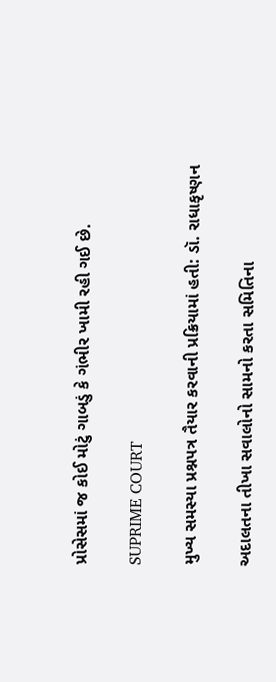પ્રોસેસમાં જ કોઈ મોટું ગાબડું કે ગંભીર ખામી રહી ગઈ છે.

SUPRIME COURT

મુખ્ય સમસ્યા પ્રશ્નપત્ર તૈયાર કરવાની પ્રક્રિયામાં હતી: ડૉ. રાધાકૃષ્ણન

અદાલતના તીખા સવાલોનો સામનો કરતા સમિતિના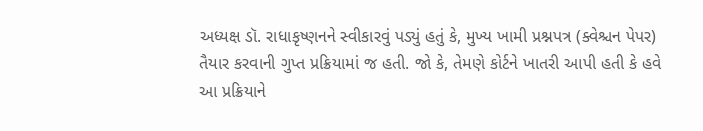અધ્યક્ષ ડૉ. રાધાકૃષ્ણનને સ્વીકારવું પડ્યું હતું કે, મુખ્ય ખામી પ્રશ્નપત્ર (ક્વેશ્ચન પેપર) તૈયાર કરવાની ગુપ્ત પ્રક્રિયામાં જ હતી. જો કે, તેમણે કોર્ટને ખાતરી આપી હતી કે હવે આ પ્રક્રિયાને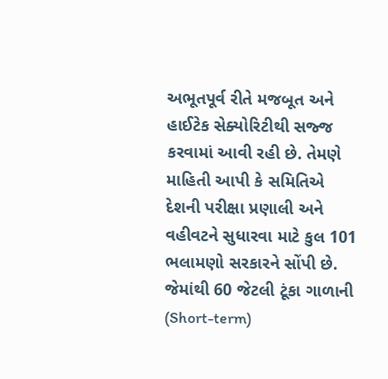અભૂતપૂર્વ રીતે મજબૂત અને હાઈટેક સેક્યોરિટીથી સજ્જ કરવામાં આવી રહી છે. તેમણે માહિતી આપી કે સમિતિએ દેશની પરીક્ષા પ્રણાલી અને વહીવટને સુધારવા માટે કુલ 101 ભલામણો સરકારને સોંપી છે. જેમાંથી 60 જેટલી ટૂંકા ગાળાની (Short-term)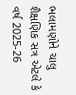ભલામણોને ચાલુ શૈક્ષણિક સત્ર એટલે કે વર્ષ 2025-26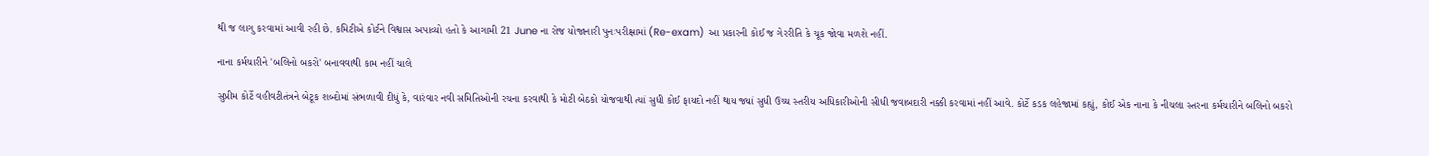થી જ લાગુ કરવામાં આવી રહી છે. કમિટીએ કોર્ટને વિશ્વાસ અપાવ્યો હતો કે આગામી 21 June ના રોજ યોજાનારી પુનઃપરીક્ષામાં (Re-exam) આ પ્રકારની કોઈ જ ગેરરીતિ કે ચૂક જોવા મળશે નહીં.

નાના કર્મચારીને 'બલિનો બકરો' બનાવવાથી કામ નહીં ચાલે

સુપ્રીમ કોર્ટે વહીવટીતંત્રને બેટૂક શબ્દોમાં સંભળાવી દીધું કે, વારંવાર નવી સમિતિઓની રચના કરવાથી કે મોટી બેઠકો યોજવાથી ત્યાં સુધી કોઈ ફાયદો નહીં થાય જ્યાં સુધી ઉચ્ચ સ્તરીય અધિકારીઓની સીધી જવાબદારી નક્કી કરવામાં નહીં આવે. કોર્ટે કડક લહેજામાં કહ્યું, કોઈ એક નાના કે નીચલા સ્તરના કર્મચારીને બલિનો બકરો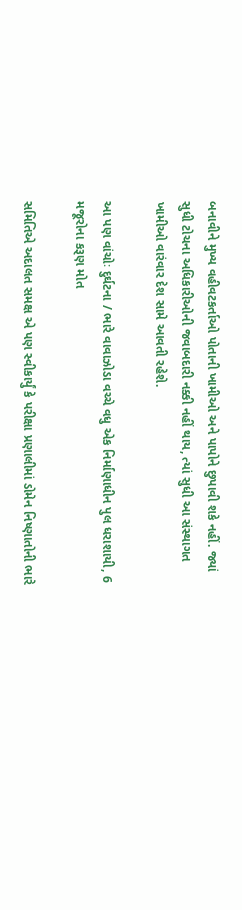બનાવીને મુખ્ય વહીવટકર્તાઓ પોતાની ખામીઓ અને પાપોને છુપાવી શકે નહીં. જ્યાં સુધી ટોચના અધિકારીઓની જવાબદારી નક્કી નહીં થાય, ત્યાં સુધી આ સંસ્થાગત ખામીઓ વારંવાર દેશ સામે આવતી રહેશે.

આ પણ વાંચોઃ દુર્ઘટના / ભારે વાવાઝોડા વચ્ચે વધુ એક નિર્માણાધીન પુલ ધરાશાયી, 6 મજૂરોના કરૂણ મોત

સમિતિએ અદાલત સમક્ષ એ પણ સ્વીકાર્યું કે પરીક્ષા પ્રણાલીમાં ડોમેન નિષ્ણાતોની ભારે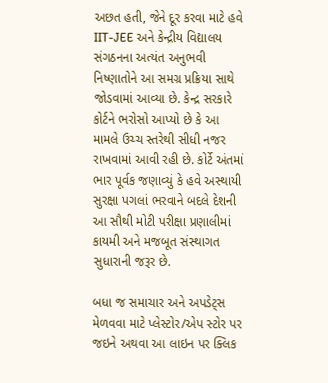અછત હતી, જેને દૂર કરવા માટે હવે IIT-JEE અને કેન્દ્રીય વિદ્યાલય સંગઠનના અત્યંત અનુભવી નિષ્ણાતોને આ સમગ્ર પ્રક્રિયા સાથે જોડવામાં આવ્યા છે. કેન્દ્ર સરકારે કોર્ટને ભરોસો આપ્યો છે કે આ મામલે ઉચ્ચ સ્તરેથી સીધી નજર રાખવામાં આવી રહી છે. કોર્ટે અંતમાં ભાર પૂર્વક જણાવ્યું કે હવે અસ્થાયી સુરક્ષા પગલાં ભરવાને બદલે દેશની આ સૌથી મોટી પરીક્ષા પ્રણાલીમાં કાયમી અને મજબૂત સંસ્થાગત સુધારાની જરૂર છે.

બધા જ સમાચાર અને અપડેટ્સ મેળવવા માટે પ્લેસ્ટોર/એપ સ્ટોર પર જઇને અથવા આ લાઇન પર ક્લિક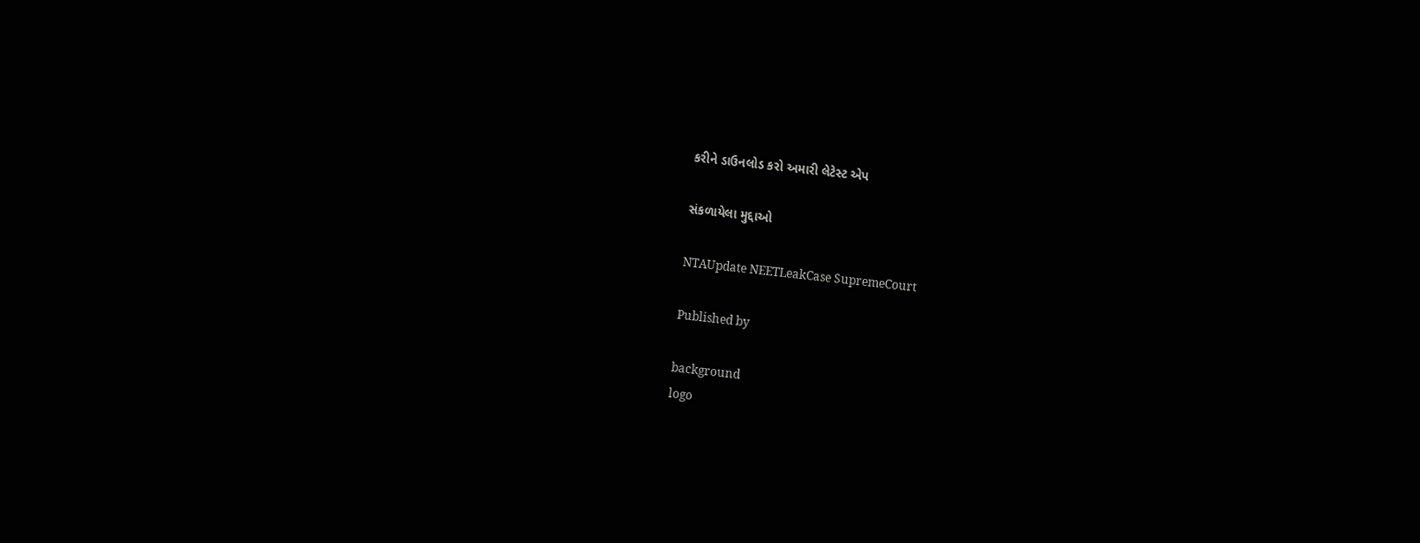કરીને ડાઉનલોડ કરો અમારી લેટેસ્ટ એપ

સંકળાયેલા મુદ્દાઓ

NTAUpdate NEETLeakCase SupremeCourt

Published by

background
logo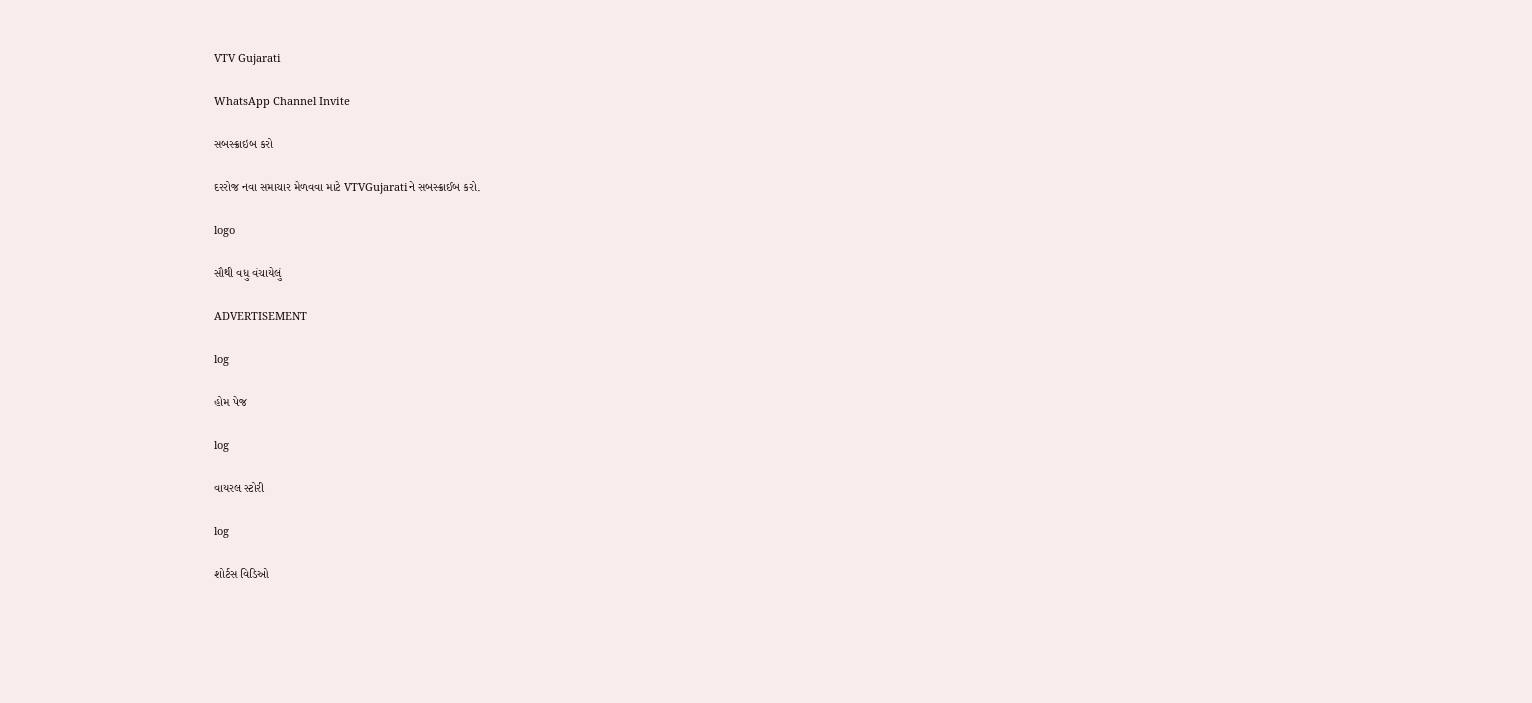VTV Gujarati

WhatsApp Channel Invite

સબસ્ક્રાઇબ કરો

દરરોજ નવા સમાચાર મેળવવા માટે VTVGujaratiને સબસ્ક્રાઈબ કરો.

logo

સૌથી વધુ વંચાયેલું

ADVERTISEMENT

log

હોમ પેજ

log

વાયરલ સ્ટોરી

log

શોર્ટસ વિડિઓ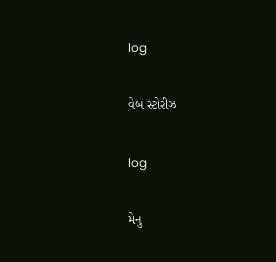log

વેબ સ્ટોરીઝ

log

મેનુ